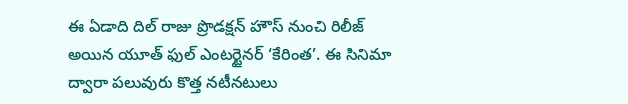ఈ ఏడాది దిల్ రాజు ప్రొడక్షన్ హౌస్ నుంచి రిలీజ్ అయిన యూత్ ఫుల్ ఎంటర్టైనర్ ‘కేరింత’. ఈ సినిమా ద్వారా పలువురు కొత్త నటీనటులు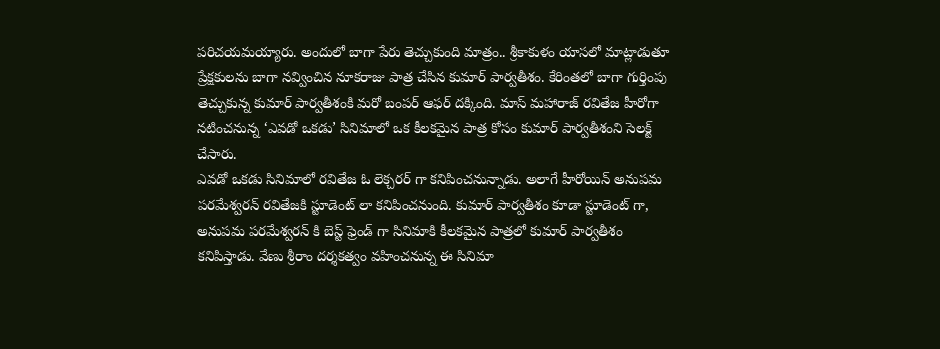పరిచయమయ్యారు. అందులో బాగా పేరు తెచ్చుకుంది మాత్రం.. శ్రీకాకుళం యాసలో మాట్లాడుతూ ప్రేక్షకులను బాగా నవ్వించిన నూకరాజు పాత్ర చేసిన కుమార్ పార్వతీశం. కేరింతలో బాగా గుర్తింపు తెచ్చుకున్న కుమార్ పార్వతీశంకి మరో బంపర్ ఆఫర్ దక్కింది. మాస్ మహారాజ్ రవితేజ హీరోగా నటించనున్న ‘ఎవడో ఒకడు’ సినిమాలో ఒక కీలకమైన పాత్ర కోసం కుమార్ పార్వతీశంని సెలక్ట్ చేసారు.
ఎవడో ఒకడు సినిమాలో రవితేజ ఓ లెక్చరర్ గా కనిపించనున్నాడు. అలాగే హీరోయిన్ అనుపమ పరమేశ్వరన్ రవితేజకి స్టూడెంట్ లా కనిపించనుంది. కుమార్ పార్వతీశం కూడా స్టూడెంట్ గా, అనుపమ పరమేశ్వరన్ కి బెస్ట్ ఫ్రెండ్ గా సినిమాకి కీలకమైన పాత్రలో కుమార్ పార్వతీశం కనిపిస్తాడు. వేణు శ్రీరాం దర్శకత్వం వహించనున్న ఈ సినిమా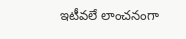ఇటీవలే లాంచనంగా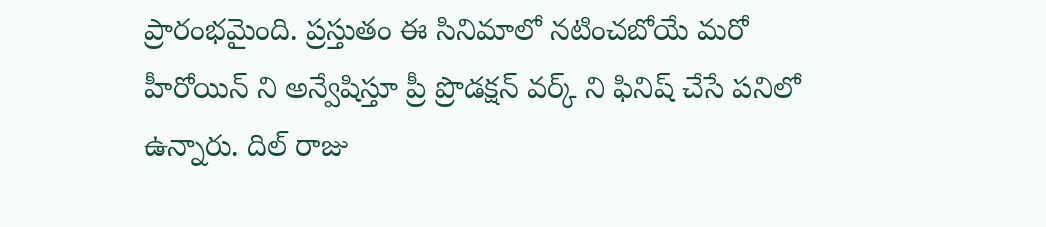ప్రారంభమైంది. ప్రస్తుతం ఈ సినిమాలో నటించబోయే మరో హీరోయిన్ ని అన్వేషిస్తూ ప్రీ ప్రొడక్షన్ వర్క్ ని ఫినిష్ చేసే పనిలో ఉన్నారు. దిల్ రాజు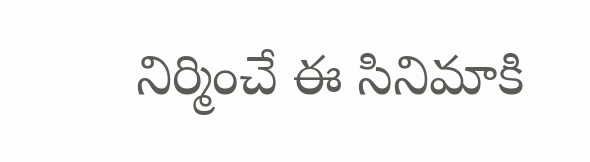నిర్మించే ఈ సినిమాకి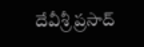దేవీశ్రీ ప్రసాద్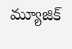మ్యూజిక్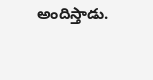అందిస్తాడు.